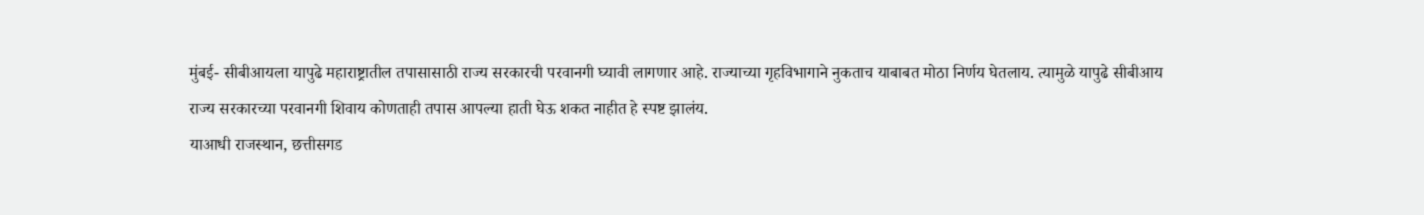मुंबई- सीबीआयला यापुढे महाराष्ट्रातील तपासासाठी राज्य सरकारची परवानगी घ्यावी लागणार आहे. राज्याच्या गृहविभागाने नुकताच याबाबत मोठा निर्णय घेतलाय. त्यामुळे यापुढे सीबीआय राज्य सरकारच्या परवानगी शिवाय कोणताही तपास आपल्या हाती घेऊ शकत नाहीत हे स्पष्ट झालंय.
याआधी राजस्थान, छत्तीसगड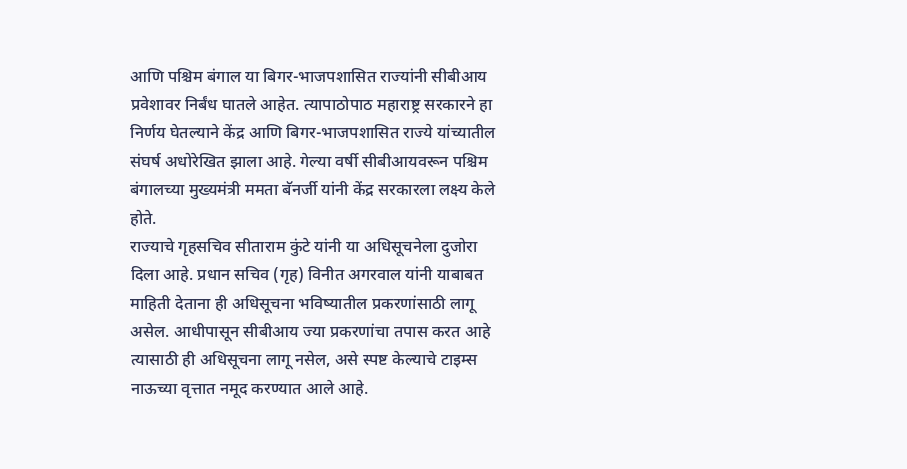आणि पश्चिम बंगाल या बिगर-भाजपशासित राज्यांनी सीबीआय प्रवेशावर निर्बंध घातले आहेत. त्यापाठोपाठ महाराष्ट्र सरकारने हा निर्णय घेतल्याने केंद्र आणि बिगर-भाजपशासित राज्ये यांच्यातील संघर्ष अधोरेखित झाला आहे. गेल्या वर्षी सीबीआयवरून पश्चिम बंगालच्या मुख्यमंत्री ममता बॅनर्जी यांनी केंद्र सरकारला लक्ष्य केले होते.
राज्याचे गृहसचिव सीताराम कुंटे यांनी या अधिसूचनेला दुजोरा दिला आहे. प्रधान सचिव (गृह) विनीत अगरवाल यांनी याबाबत माहिती देताना ही अधिसूचना भविष्यातील प्रकरणांसाठी लागू असेल. आधीपासून सीबीआय ज्या प्रकरणांचा तपास करत आहे त्यासाठी ही अधिसूचना लागू नसेल, असे स्पष्ट केल्याचे टाइम्स नाऊच्या वृत्तात नमूद करण्यात आले आहे.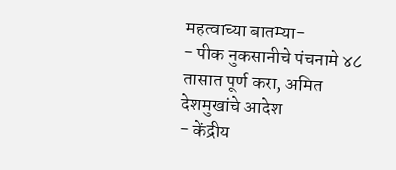महत्वाच्या बातम्या-
- पीक नुकसानीचे पंचनामे ४८ तासात पूर्ण करा, अमित देशमुखांचे आदेश
- केंद्रीय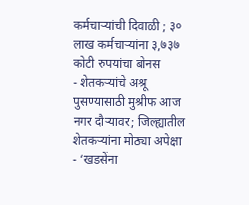कर्मचाऱ्यांची दिवाळी ; ३० लाख कर्मचाऱ्यांना ३,७३७ कोटी रुपयांचा बोनस
- शेतकऱ्यांचे अश्रू पुसण्यासाठी मुश्रीफ आज नगर दौऱ्यावर; जिल्ह्यातील शेतकऱ्यांना मोठ्या अपेक्षा
- ‘खडसेंना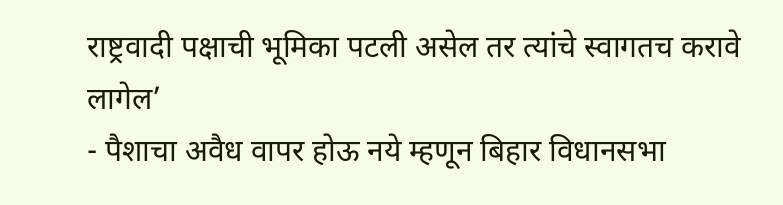राष्ट्रवादी पक्षाची भूमिका पटली असेल तर त्यांचे स्वागतच करावे लागेल’
- पैशाचा अवैध वापर होऊ नये म्हणून बिहार विधानसभा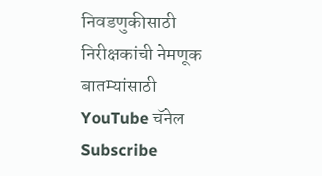निवडणुकीसाठी निरीक्षकांची नेमणूक
बातम्यांसाठी YouTube चॅनेल Subscribe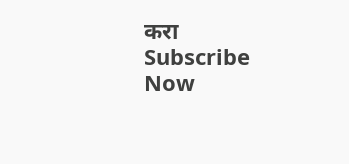करा
Subscribe Now